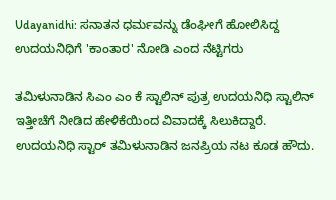Udayanidhi: ಸನಾತನ ಧರ್ಮವನ್ನು ಡೆಂಘೀಗೆ ಹೋಲಿಸಿದ್ದ ಉದಯನಿಧಿಗೆ 'ಕಾಂತಾರ' ನೋಡಿ ಎಂದ ನೆಟ್ಟಿಗರು

ತಮಿಳುನಾಡಿನ ಸಿಎಂ ಎಂ ಕೆ ಸ್ಟಾಲಿನ್ ಪುತ್ರ ಉದಯನಿಧಿ ಸ್ಟಾಲಿನ್ ಇತ್ತೀಚೆಗೆ ನೀಡಿದ ಹೇಳಿಕೆಯಿಂದ ವಿವಾದಕ್ಕೆ ಸಿಲುಕಿದ್ದಾರೆ. ಉದಯನಿಧಿ ಸ್ಟಾರ್ ತಮಿಳುನಾಡಿನ ಜನಪ್ರಿಯ ನಟ ಕೂಡ ಹೌದು.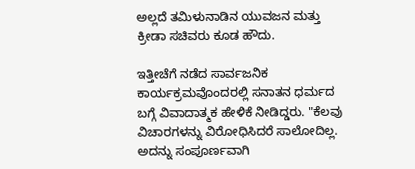ಅಲ್ಲದೆ ತಮಿಳುನಾಡಿನ ಯುವಜನ ಮತ್ತು ಕ್ರೀಡಾ ಸಚಿವರು ಕೂಡ ಹೌದು.

ಇತ್ತೀಚೆಗೆ ನಡೆದ ಸಾರ್ವಜನಿಕ ಕಾರ್ಯಕ್ರಮವೊಂದರಲ್ಲಿ ಸನಾತನ ಧರ್ಮದ ಬಗ್ಗೆ ವಿವಾದಾತ್ಮಕ ಹೇಳಿಕೆ ನೀಡಿದ್ಡರು. "ಕೆಲವು ವಿಚಾರಗಳನ್ನು ವಿರೋಧಿಸಿದರೆ ಸಾಲೋದಿಲ್ಲ. ಅದನ್ನು ಸಂಪೂರ್ಣವಾಗಿ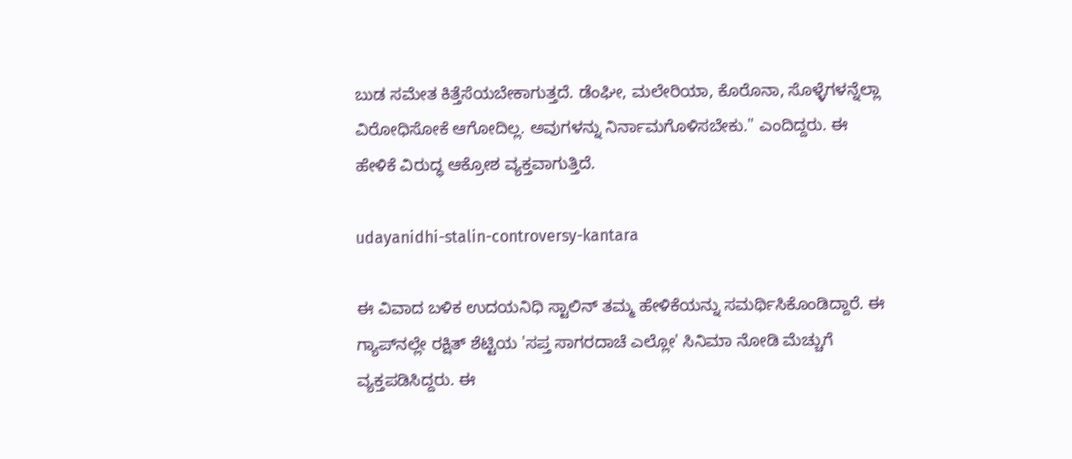ಬುಡ ಸಮೇತ ಕಿತ್ತೆಸೆಯಬೇಕಾಗುತ್ತದೆ. ಡೆಂಘೀ, ಮಲೇರಿಯಾ, ಕೊರೊನಾ, ಸೊಳ್ಳೆಗಳನ್ನೆಲ್ಲಾ ವಿರೋಧಿಸೋಕೆ ಆಗೋದಿಲ್ಲ. ಅವುಗಳನ್ನು ನಿರ್ನಾಮಗೊಳಿಸಬೇಕು." ಎಂದಿದ್ದರು. ಈ ಹೇಳಿಕೆ ವಿರುದ್ಧ ಆಕ್ರೋಶ ವ್ಯಕ್ತವಾಗುತ್ತಿದೆ.

udayanidhi-stalin-controversy-kantara

ಈ ವಿವಾದ ಬಳಿಕ ಉದಯನಿಧಿ ಸ್ಟಾಲಿನ್ ತಮ್ಮ ಹೇಳಿಕೆಯನ್ನು ಸಮರ್ಥಿಸಿಕೊಂಡಿದ್ದಾರೆ. ಈ ಗ್ಯಾಪ್‌ನಲ್ಲೇ ರಕ್ಷಿತ್ ಶೆಟ್ಟಿಯ 'ಸಪ್ತ ಸಾಗರದಾಚೆ ಎಲ್ಲೋ' ಸಿನಿಮಾ ನೋಡಿ ಮೆಚ್ಚುಗೆ ವ್ಯಕ್ತಪಡಿಸಿದ್ದರು. ಈ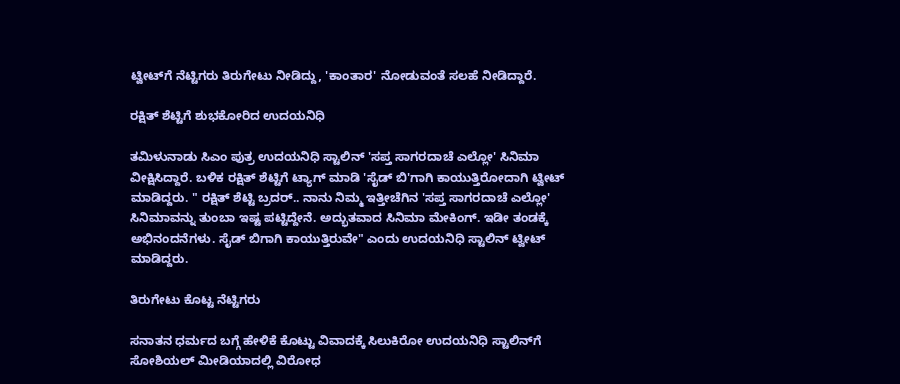ಟ್ವೀಟ್‌ಗೆ ನೆಟ್ಟಿಗರು ತಿರುಗೇಟು ನೀಡಿದ್ದು, 'ಕಾಂತಾರ' ನೋಡುವಂತೆ ಸಲಹೆ ನೀಡಿದ್ದಾರೆ.

ರಕ್ಷಿತ್ ಶೆಟ್ಟಿಗೆ ಶುಭಕೋರಿದ ಉದಯನಿಧಿ

ತಮಿಳುನಾಡು ಸಿಎಂ ಪುತ್ರ ಉದಯನಿಧಿ ಸ್ಟಾಲಿನ್ 'ಸಪ್ತ ಸಾಗರದಾಚೆ ಎಲ್ಲೋ' ಸಿನಿಮಾ ವೀಕ್ಷಿಸಿದ್ದಾರೆ. ಬಳಿಕ ರಕ್ಷಿತ್ ಶೆಟ್ಟಿಗೆ ಟ್ಯಾಗ್‌ ಮಾಡಿ 'ಸೈಡ್ ಬಿ'ಗಾಗಿ ಕಾಯುತ್ತಿರೋದಾಗಿ ಟ್ವೀಟ್ ಮಾಡಿದ್ದರು. " ರಕ್ಷಿತ್ ಶೆಟ್ಟಿ ಬ್ರದರ್.. ನಾನು ನಿಮ್ಮ ಇತ್ತೀಚೆಗಿನ 'ಸಪ್ತ ಸಾಗರದಾಚೆ ಎಲ್ಲೋ' ಸಿನಿಮಾವನ್ನು ತುಂಬಾ ಇಷ್ಟ ಪಟ್ಟಿದ್ದೇನೆ. ಅದ್ಭುತವಾದ ಸಿನಿಮಾ ಮೇಕಿಂಗ್. ಇಡೀ ತಂಡಕ್ಕೆ ಅಭಿನಂದನೆಗಳು. ಸೈಡ್‌ ಬಿಗಾಗಿ ಕಾಯುತ್ತಿರುವೇ" ಎಂದು ಉದಯನಿಧಿ ಸ್ಟಾಲಿನ್ ಟ್ವೀಟ್ ಮಾಡಿದ್ದರು.

ತಿರುಗೇಟು ಕೊಟ್ಟ ನೆಟ್ಟಿಗರು

ಸನಾತನ ಧರ್ಮದ ಬಗ್ಗೆ ಹೇಳಿಕೆ ಕೊಟ್ಟು ವಿವಾದಕ್ಕೆ ಸಿಲುಕಿರೋ ಉದಯನಿಧಿ ಸ್ಟಾಲಿನ್‌ಗೆ ಸೋಶಿಯಲ್ ಮೀಡಿಯಾದಲ್ಲಿ ವಿರೋಧ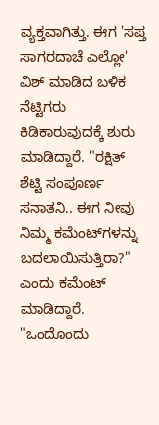ವ್ಯಕ್ತವಾಗಿತ್ತು. ಈಗ 'ಸಪ್ತ ಸಾಗರದಾಚೆ ಎಲ್ಲೋ' ವಿಶ್ ಮಾಡಿದ ಬಳಿಕ ನೆಟ್ಟಿಗರು ಕಿಡಿಕಾರುವುದಕ್ಕೆ ಶುರು ಮಾಡಿದ್ದಾರೆ. "ರಕ್ಷಿತ್ ಶೆಟ್ಟಿ ಸಂಪೂರ್ಣ ಸನಾತನಿ.. ಈಗ ನೀವು ನಿಮ್ಮ ಕಮೆಂಟ್‌ಗಳನ್ನು ಬದಲಾಯಿಸುತ್ತಿರಾ?" ಎಂದು ಕಮೆಂಟ್ ಮಾಡಿದ್ದಾರೆ. "ಒಂದೊಂದು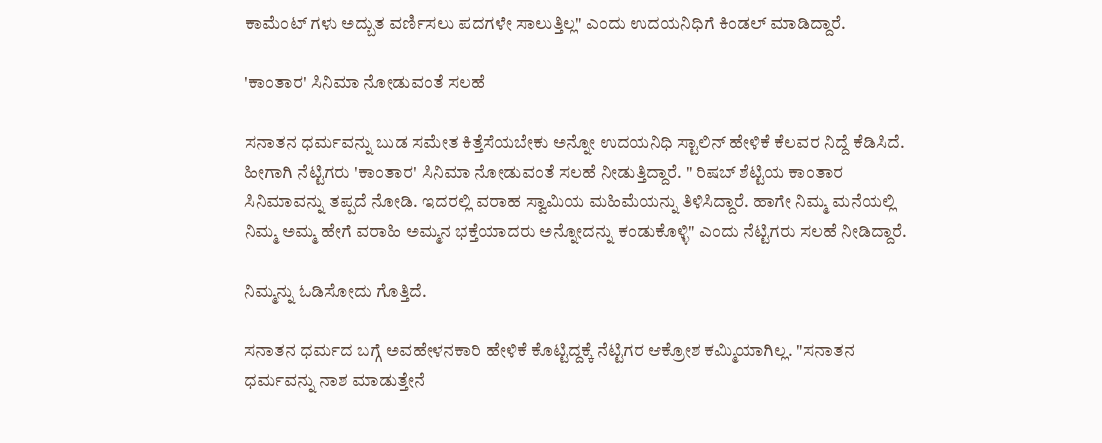ಕಾಮೆಂಟ್ ಗಳು ಅದ್ಬುತ ವರ್ಣಿಸಲು ಪದಗಳೇ ಸಾಲುತ್ತಿಲ್ಲ" ಎಂದು ಉದಯನಿಧಿಗೆ ಕಿಂಡಲ್ ಮಾಡಿದ್ದಾರೆ.

'ಕಾಂತಾರ' ಸಿನಿಮಾ ನೋಡುವಂತೆ ಸಲಹೆ

ಸನಾತನ ಧರ್ಮವನ್ನು ಬುಡ ಸಮೇತ ಕಿತ್ತೆಸೆಯಬೇಕು ಅನ್ನೋ ಉದಯನಿಧಿ ಸ್ಟಾಲಿನ್ ಹೇಳಿಕೆ ಕೆಲವರ ನಿದ್ದೆ ಕೆಡಿಸಿದೆ. ಹೀಗಾಗಿ ನೆಟ್ಟಿಗರು 'ಕಾಂತಾರ' ಸಿನಿಮಾ ನೋಡುವಂತೆ ಸಲಹೆ ನೀಡುತ್ತಿದ್ದಾರೆ. " ರಿಷಬ್ ಶೆಟ್ಟಿಯ ಕಾಂತಾರ ಸಿನಿಮಾವನ್ನು ತಪ್ಪದೆ ನೋಡಿ. ಇದರಲ್ಲಿ ವರಾಹ ಸ್ವಾಮಿಯ ಮಹಿಮೆಯನ್ನು ತಿಳಿಸಿದ್ದಾರೆ. ಹಾಗೇ ನಿಮ್ಮ ಮನೆಯಲ್ಲಿ ನಿಮ್ಮ ಅಮ್ಮ ಹೇಗೆ ವರಾಹಿ ಅಮ್ಮನ ಭಕ್ತೆಯಾದರು ಅನ್ನೋದನ್ನು ಕಂಡುಕೊಳ್ಳಿ" ಎಂದು ನೆಟ್ಟಿಗರು ಸಲಹೆ ನೀಡಿದ್ದಾರೆ.

ನಿಮ್ಮನ್ನು ಓಡಿಸೋದು ಗೊತ್ತಿದೆ.

ಸನಾತನ ಧರ್ಮದ ಬಗ್ಗೆ ಅವಹೇಳನಕಾರಿ ಹೇಳಿಕೆ ಕೊಟ್ಟಿದ್ದಕ್ಕೆ ನೆಟ್ಟಿಗರ ಆಕ್ರೋಶ ಕಮ್ಮಿಯಾಗಿಲ್ಲ. "ಸನಾತನ ಧರ್ಮವನ್ನು ನಾಶ ಮಾಡುತ್ತೇನೆ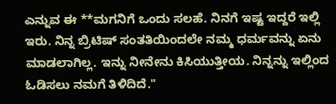ಎನ್ನುವ ಈ **ಮಗನಿಗೆ ಒಂದು ಸಲಹೆ. ನಿನಗೆ ಇಷ್ಟ ಇದ್ದರೆ ಇಲ್ಲಿ ಇರು. ನಿನ್ನ ಬ್ರಿಟಿಷ್ ಸಂತತಿಯಿಂದಲೇ ನಮ್ಮ ಧರ್ಮವನ್ನು ಏನು ಮಾಡಲಾಗಿಲ್ಲ. ಇನ್ನು ನೀನೇನು ಕಿಸಿಯುತ್ತೀಯ. ನಿನ್ನನ್ನು ಇಲ್ಲಿಂದ ಓಡಿಸಲು ನಮಗೆ ತಿಳಿದಿದೆ."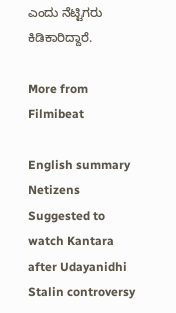ಎಂದು ನೆಟ್ಟಿಗರು ಕಿಡಿಕಾರಿದ್ದಾರೆ.

More from Filmibeat

English summary
Netizens Suggested to watch Kantara after Udayanidhi Stalin controversy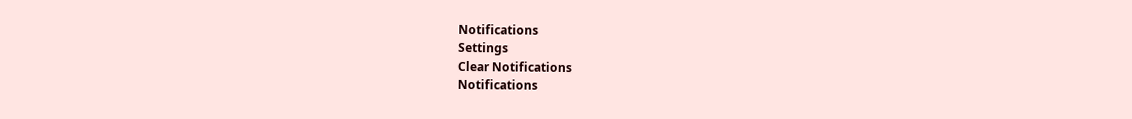Notifications
Settings
Clear Notifications
Notifications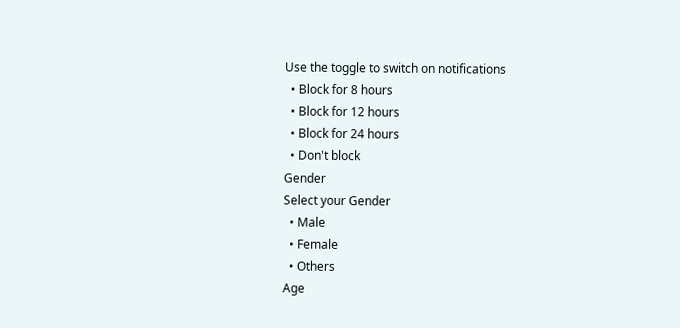Use the toggle to switch on notifications
  • Block for 8 hours
  • Block for 12 hours
  • Block for 24 hours
  • Don't block
Gender
Select your Gender
  • Male
  • Female
  • Others
Age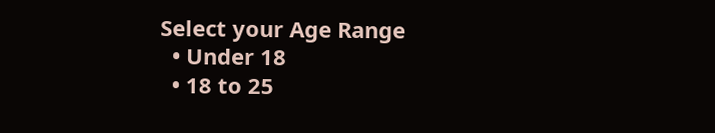Select your Age Range
  • Under 18
  • 18 to 25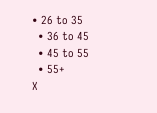• 26 to 35
  • 36 to 45
  • 45 to 55
  • 55+
X